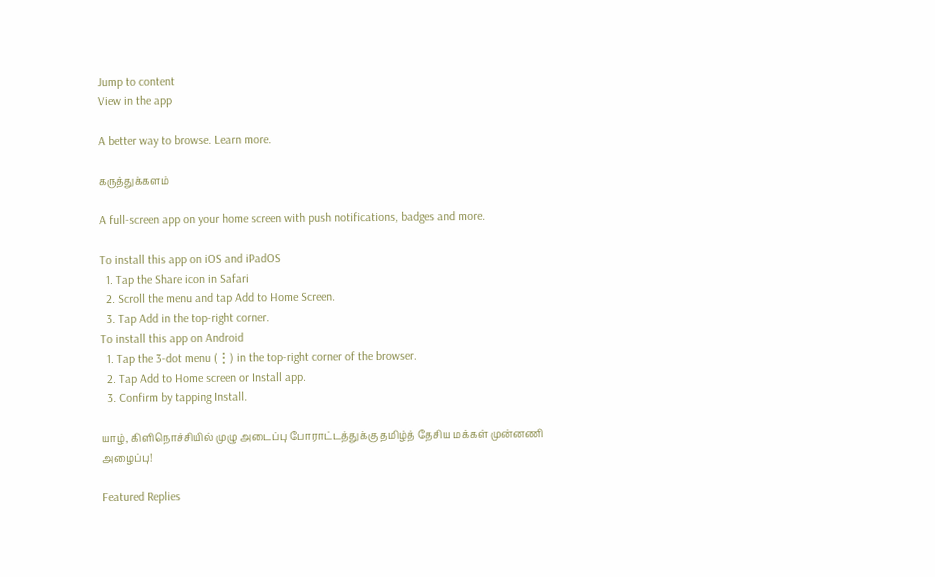Jump to content
View in the app

A better way to browse. Learn more.

கருத்துக்களம்

A full-screen app on your home screen with push notifications, badges and more.

To install this app on iOS and iPadOS
  1. Tap the Share icon in Safari
  2. Scroll the menu and tap Add to Home Screen.
  3. Tap Add in the top-right corner.
To install this app on Android
  1. Tap the 3-dot menu (⋮) in the top-right corner of the browser.
  2. Tap Add to Home screen or Install app.
  3. Confirm by tapping Install.

யாழ், கிளிநொச்சியில் முழு அடைப்பு போராட்டத்துக்கு தமிழ்த் தேசிய மக்கள் முன்னணி அழைப்பு!

Featured Replies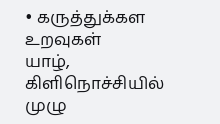• கருத்துக்கள உறவுகள்
யாழ், கிளிநொச்சியில் முழு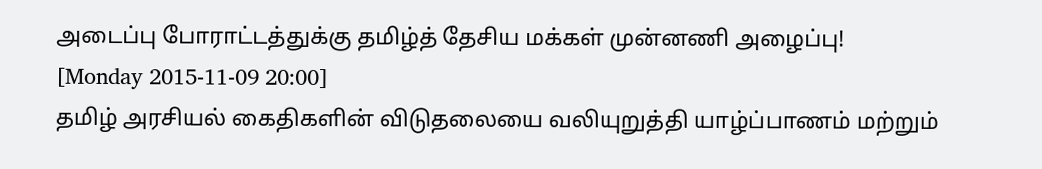அடைப்பு போராட்டத்துக்கு தமிழ்த் தேசிய மக்கள் முன்னணி அழைப்பு!
[Monday 2015-11-09 20:00]
தமிழ் அரசியல் கைதிகளின் விடுதலையை வலியுறுத்தி யாழ்ப்பாணம் மற்றும்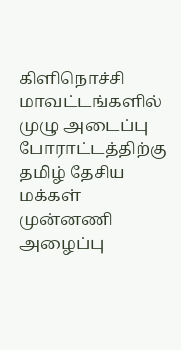கிளிநொச்சி மாவட்டங்களில் முழு அடைப்பு போராட்டத்திற்கு தமிழ் தேசிய மக்கள் முன்னணி அழைப்பு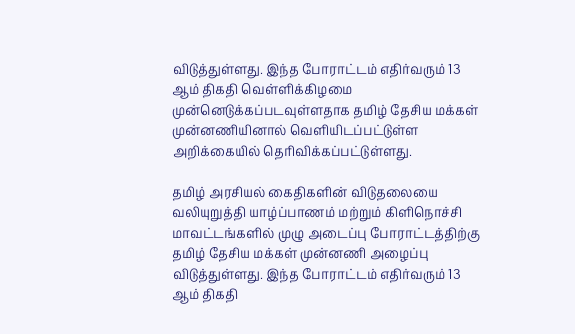விடுத்துள்ளது. இந்த போராட்டம் எதிர்வரும் 13 ஆம் திகதி வெள்ளிக்கிழமை முன்னெடுக்கப்படவுள்ளதாக தமிழ் தேசிய மக்கள் முன்னணியினால் வெளியிடப்பட்டுள்ள அறிக்கையில் தெரிவிக்கப்பட்டுள்ளது.

தமிழ் அரசியல் கைதிகளின் விடுதலையை வலியுறுத்தி யாழ்ப்பாணம் மற்றும் கிளிநொச்சி மாவட்டங்களில் முழு அடைப்பு போராட்டத்திற்கு தமிழ் தேசிய மக்கள் முன்னணி அழைப்பு விடுத்துள்ளது. இந்த போராட்டம் எதிர்வரும் 13 ஆம் திகதி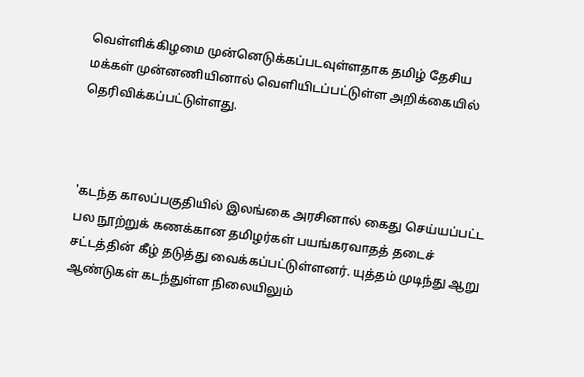வெள்ளிக்கிழமை முன்னெடுக்கப்படவுள்ளதாக தமிழ் தேசிய மக்கள் முன்னணியினால் வெளியிடப்பட்டுள்ள அறிக்கையில் தெரிவிக்கப்பட்டுள்ளது.



'கடந்த காலப்பகுதியில் இலங்கை அரசினால் கைது செய்யப்பட்ட பல நூற்றுக் கணக்கான தமிழர்கள் பயங்கரவாதத் தடைச் சட்டத்தின் கீழ் தடுத்து வைக்கப்பட்டுள்ளனர். யுத்தம் முடிந்து ஆறு ஆண்டுகள் கடந்துள்ள நிலையிலும்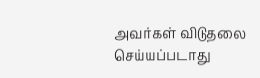அவர்கள் விடுதலை செய்யப்படாது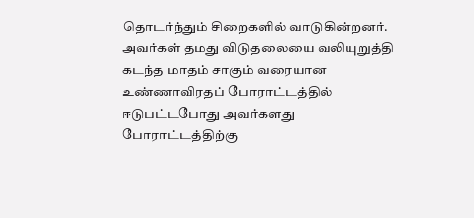தொடர்ந்தும் சிறைகளில் வாடுகின்றனர். அவர்கள் தமது விடுதலையை வலியுறுத்தி கடந்த மாதம் சாகும் வரையான உண்ணாவிரதப் போராட்டத்தில் ஈடுபட்டபோது அவர்களது போராட்டத்திற்கு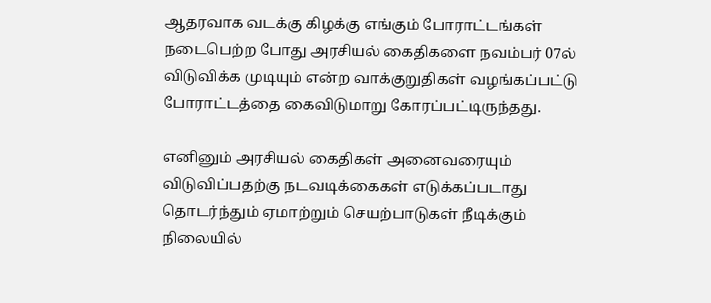ஆதரவாக வடக்கு கிழக்கு எங்கும் போராட்டங்கள் நடைபெற்ற போது அரசியல் கைதிகளை நவம்பர் 07ல் விடுவிக்க முடியும் என்ற வாக்குறுதிகள் வழங்கப்பட்டு போராட்டத்தை கைவிடுமாறு கோரப்பட்டிருந்தது.

எனினும் அரசியல் கைதிகள் அனைவரையும் விடுவிப்பதற்கு நடவடிக்கைகள் எடுக்கப்படாது தொடர்ந்தும் ஏமாற்றும் செயற்பாடுகள் நீடிக்கும் நிலையில்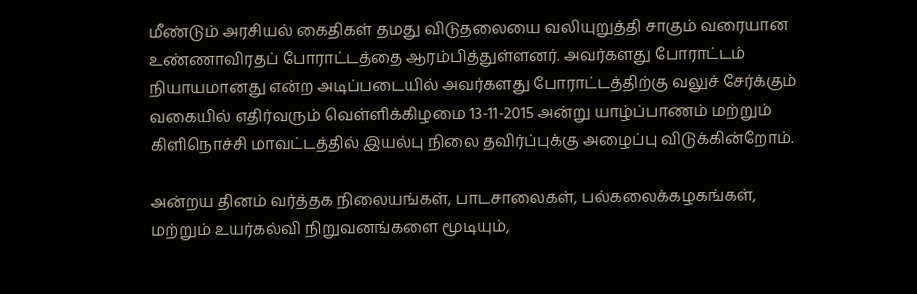மீண்டும் அரசியல் கைதிகள் தமது விடுதலையை வலியுறுத்தி சாகும் வரையான உண்ணாவிரதப் போராட்டத்தை ஆரம்பித்துள்ளனர். அவர்களது போராட்டம் நியாயமானது என்ற அடிப்படையில் அவர்களது போராட்டத்திற்கு வலுச் சேர்க்கும் வகையில் எதிர்வரும் வெள்ளிக்கிழமை 13-11-2015 அன்று யாழ்ப்பாணம் மற்றும் கிளிநொச்சி மாவட்டத்தில் இயல்பு நிலை தவிர்ப்புக்கு அழைப்பு விடுக்கின்றோம்.

அன்றய தினம் வர்த்தக நிலையங்கள், பாடசாலைகள், பல்கலைக்கழகங்கள், மற்றும் உயர்கல்வி நிறுவனங்களை மூடியும்,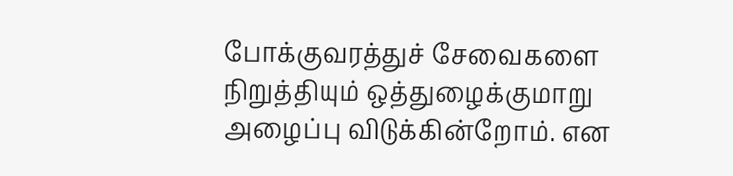போக்குவரத்துச் சேவைகளை நிறுத்தியும் ஒத்துழைக்குமாறு அழைப்பு விடுக்கின்றோம். என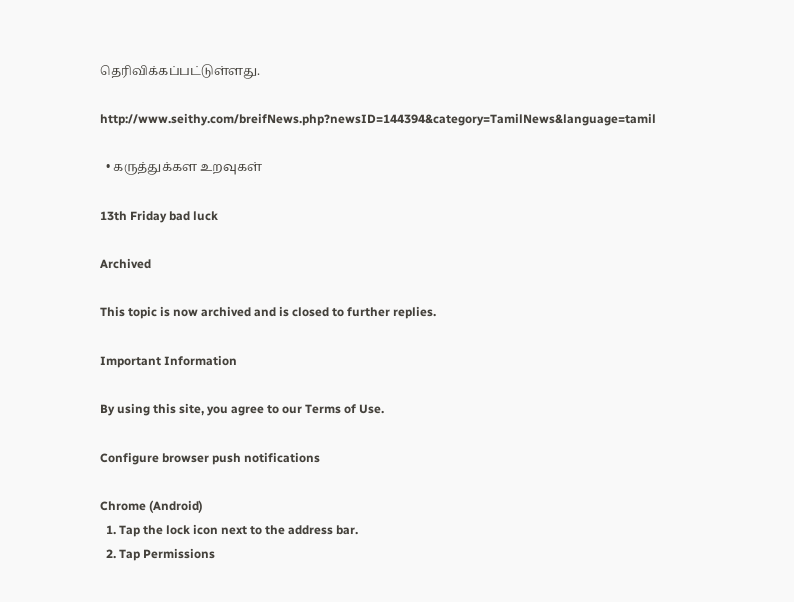தெரிவிக்கப்பட்டுள்ளது.

http://www.seithy.com/breifNews.php?newsID=144394&category=TamilNews&language=tamil

  • கருத்துக்கள உறவுகள்

13th Friday bad luck

Archived

This topic is now archived and is closed to further replies.

Important Information

By using this site, you agree to our Terms of Use.

Configure browser push notifications

Chrome (Android)
  1. Tap the lock icon next to the address bar.
  2. Tap Permissions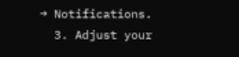→ Notifications.
  3. Adjust your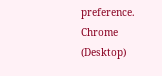preference.
Chrome (Desktop)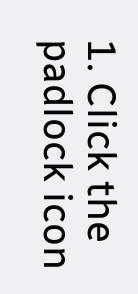1. Click the padlock icon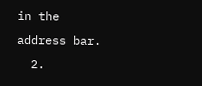in the address bar.
  2.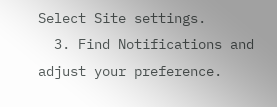Select Site settings.
  3. Find Notifications and adjust your preference.